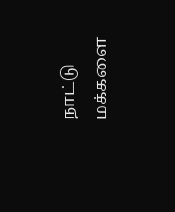நாட்டு மக்களை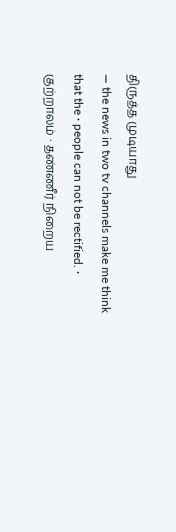திருத்த முடியாது
― the news in two tv channels make me think that the ∙ people can not be rectified. ∙ குற்றாலம் ∙ தண்ணீர் நிறைய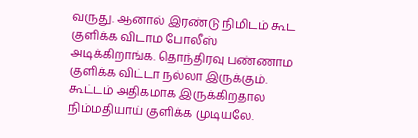வருது. ஆனால் இரண்டு நிமிடம் கூட குளிக்க விடாம போலீஸ் அடிக்கிறாங்க. தொந்திரவு பண்ணாம குளிக்க விட்டா நல்லா இருக்கும். கூட்டம் அதிகமாக இருக்கிறதால நிம்மதியாய் குளிக்க முடியலே.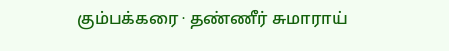கும்பக்கரை ∙ தண்ணீர் சுமாராய்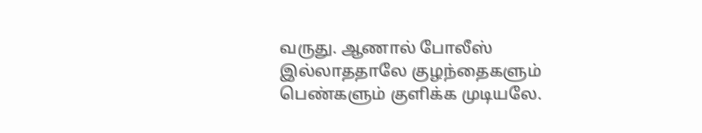வருது. ஆணால் போலீஸ் இல்லாததாலே குழந்தைகளும் பெண்களும் குளிக்க முடியலே.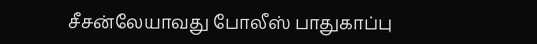சீசன்லேயாவது போலீஸ் பாதுகாப்பு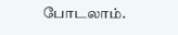போடலாம்.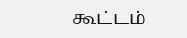கூட்டம்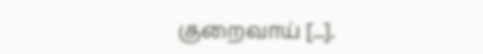குறைவாய் [...].